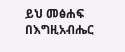ይህ መፅሐፍ በእግዚአብሔር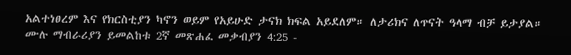አልተነፀረም እና የክርስቲያን ካኖን ወይም የአይሁድ ታናክ ክፍል አይደለም። ለታሪክና ለጥናት ዓላማ ብቻ ይታያል። ሙሉ ማብራሪያን ይመልከቱ 2ኛ መጽሐፈ መቃብያን 4:25 -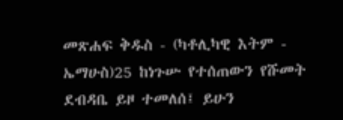መጽሐፍ ቅዱስ - (ካቶሊካዊ እትም - ኤማሁስ)25 ከነጉሡ የተሰጠውን የሹመት ደብዳቤ ይዞ ተመለሰ፤ ይሁን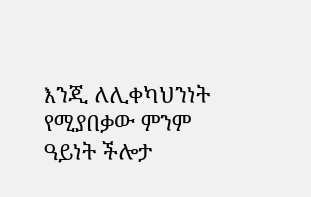እንጂ ለሊቀካህንነት የሚያበቃው ምንም ዓይነት ችሎታ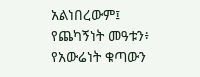አልነበረውም፤ የጨካኝነት መዓቱን፥ የአውሬነት ቁጣውን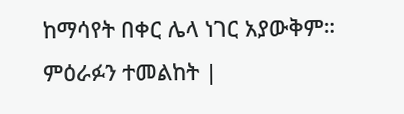ከማሳየት በቀር ሌላ ነገር አያውቅም። ምዕራፉን ተመልከት |